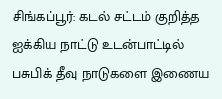சிங்கப்பூர்: கடல் சட்டம் குறித்த ஐக்கிய நாட்டு உடன்பாட்டில் பசுபிக் தீவு நாடுகளை இணைய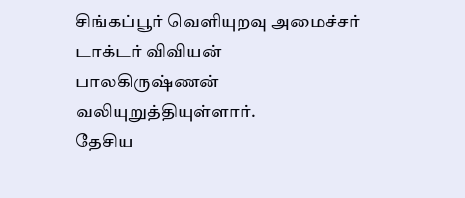சிங்கப்பூர் வெளியுறவு அமைச்சர் டாக்டர் விவியன் பாலகிருஷ்ணன் வலியுறுத்தியுள்ளார்.
தேசிய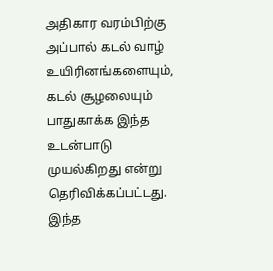அதிகார வரம்பிற்கு அப்பால் கடல் வாழ் உயிரினங்களையும், கடல் சூழலையும் பாதுகாக்க இந்த உடன்பாடு முயல்கிறது என்று தெரிவிக்கப்பட்டது.
இந்த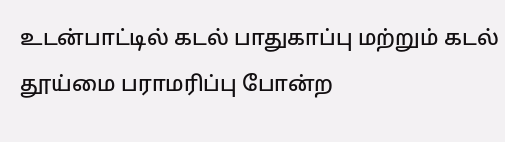உடன்பாட்டில் கடல் பாதுகாப்பு மற்றும் கடல் தூய்மை பராமரிப்பு போன்ற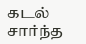கடல் சார்ந்த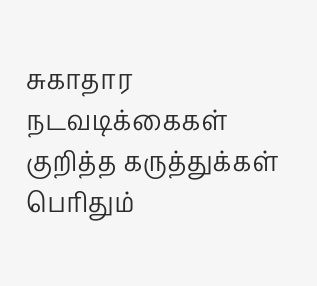சுகாதார நடவடிக்கைகள் குறித்த கருத்துக்கள் பெரிதும்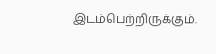இடம்பெற்றிருக்கும்.